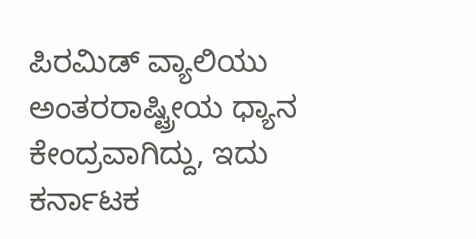ಪಿರಮಿಡ್ ವ್ಯಾಲಿಯು ಅಂತರರಾಷ್ಟ್ರೀಯ ಧ್ಯಾನ ಕೇಂದ್ರವಾಗಿದ್ದು, ಇದು ಕರ್ನಾಟಕ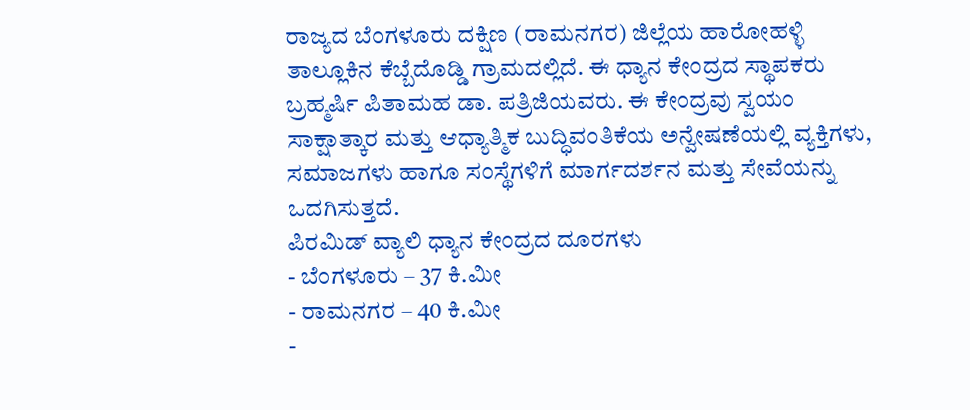ರಾಜ್ಯದ ಬೆಂಗಳೂರು ದಕ್ಷಿಣ (ರಾಮನಗರ) ಜಿಲ್ಲೆಯ ಹಾರೋಹಳ್ಳಿ ತಾಲ್ಲೂಕಿನ ಕೆಬ್ಬೆದೊಡ್ಡಿ ಗ್ರಾಮದಲ್ಲಿದೆ. ಈ ಧ್ಯಾನ ಕೇಂದ್ರದ ಸ್ಥಾಪಕರು ಬ್ರಹ್ಮರ್ಷಿ ಪಿತಾಮಹ ಡಾ. ಪತ್ರಿಜಿಯವರು. ಈ ಕೇಂದ್ರವು ಸ್ವಯಂ ಸಾಕ್ಷಾತ್ಕಾರ ಮತ್ತು ಆಧ್ಯಾತ್ಮಿಕ ಬುದ್ಧಿವಂತಿಕೆಯ ಅನ್ವೇಷಣೆಯಲ್ಲಿ ವ್ಯಕ್ತಿಗಳು, ಸಮಾಜಗಳು ಹಾಗೂ ಸಂಸ್ಥೆಗಳಿಗೆ ಮಾರ್ಗದರ್ಶನ ಮತ್ತು ಸೇವೆಯನ್ನು ಒದಗಿಸುತ್ತದೆ.
ಪಿರಮಿಡ್ ವ್ಯಾಲಿ ಧ್ಯಾನ ಕೇಂದ್ರದ ದೂರಗಳು
- ಬೆಂಗಳೂರು – 37 ಕಿ.ಮೀ
- ರಾಮನಗರ – 40 ಕಿ.ಮೀ
-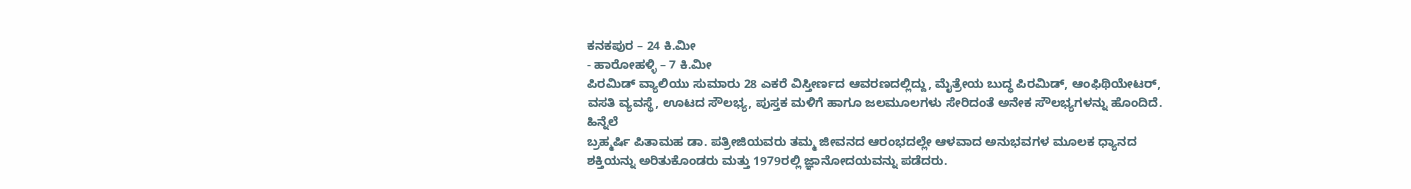ಕನಕಪುರ – 24 ಕಿ.ಮೀ
- ಹಾರೋಹಳ್ಳಿ – 7 ಕಿ.ಮೀ
ಪಿರಮಿಡ್ ವ್ಯಾಲಿಯು ಸುಮಾರು 28 ಎಕರೆ ವಿಸ್ತೀರ್ಣದ ಆವರಣದಲ್ಲಿದ್ದು, ಮೈತ್ರೇಯ ಬುದ್ಧ ಪಿರಮಿಡ್, ಆಂಫಿಥಿಯೇಟರ್, ವಸತಿ ವ್ಯವಸ್ಥೆ, ಊಟದ ಸೌಲಭ್ಯ, ಪುಸ್ತಕ ಮಳಿಗೆ ಹಾಗೂ ಜಲಮೂಲಗಳು ಸೇರಿದಂತೆ ಅನೇಕ ಸೌಲಭ್ಯಗಳನ್ನು ಹೊಂದಿದೆ.
ಹಿನ್ನೆಲೆ
ಬ್ರಹ್ಮರ್ಷಿ ಪಿತಾಮಹ ಡಾ. ಪತ್ರೀಜಿಯವರು ತಮ್ಮ ಜೀವನದ ಆರಂಭದಲ್ಲೇ ಆಳವಾದ ಅನುಭವಗಳ ಮೂಲಕ ಧ್ಯಾನದ ಶಕ್ತಿಯನ್ನು ಅರಿತುಕೊಂಡರು ಮತ್ತು 1979ರಲ್ಲಿ ಜ್ಞಾನೋದಯವನ್ನು ಪಡೆದರು.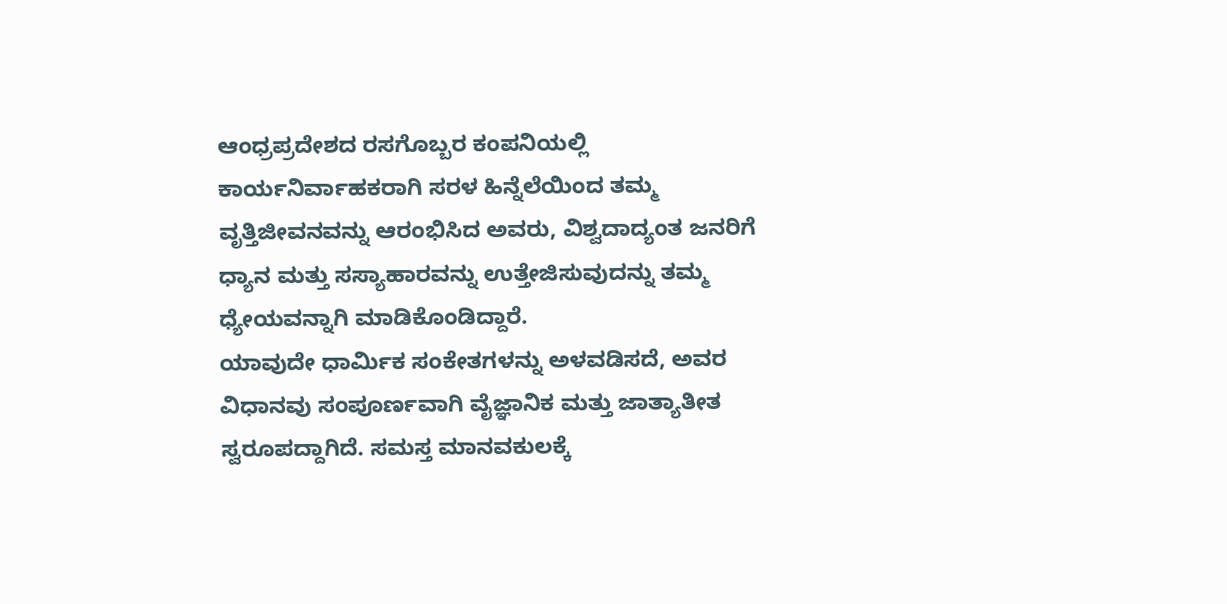ಆಂಧ್ರಪ್ರದೇಶದ ರಸಗೊಬ್ಬರ ಕಂಪನಿಯಲ್ಲಿ ಕಾರ್ಯನಿರ್ವಾಹಕರಾಗಿ ಸರಳ ಹಿನ್ನೆಲೆಯಿಂದ ತಮ್ಮ ವೃತ್ತಿಜೀವನವನ್ನು ಆರಂಭಿಸಿದ ಅವರು, ವಿಶ್ವದಾದ್ಯಂತ ಜನರಿಗೆ ಧ್ಯಾನ ಮತ್ತು ಸಸ್ಯಾಹಾರವನ್ನು ಉತ್ತೇಜಿಸುವುದನ್ನು ತಮ್ಮ ಧ್ಯೇಯವನ್ನಾಗಿ ಮಾಡಿಕೊಂಡಿದ್ದಾರೆ.
ಯಾವುದೇ ಧಾರ್ಮಿಕ ಸಂಕೇತಗಳನ್ನು ಅಳವಡಿಸದೆ, ಅವರ ವಿಧಾನವು ಸಂಪೂರ್ಣವಾಗಿ ವೈಜ್ಞಾನಿಕ ಮತ್ತು ಜಾತ್ಯಾತೀತ ಸ್ವರೂಪದ್ದಾಗಿದೆ. ಸಮಸ್ತ ಮಾನವಕುಲಕ್ಕೆ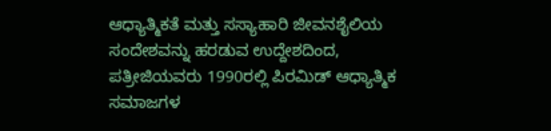ಆಧ್ಯಾತ್ಮಿಕತೆ ಮತ್ತು ಸಸ್ಯಾಹಾರಿ ಜೀವನಶೈಲಿಯ ಸಂದೇಶವನ್ನು ಹರಡುವ ಉದ್ದೇಶದಿಂದ, ಪತ್ರೀಜಿಯವರು 1990ರಲ್ಲಿ ಪಿರಮಿಡ್ ಆಧ್ಯಾತ್ಮಿಕ ಸಮಾಜಗಳ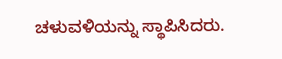ಚಳುವಳಿಯನ್ನು ಸ್ಥಾಪಿಸಿದರು.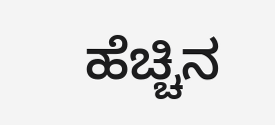ಹೆಚ್ಚಿನ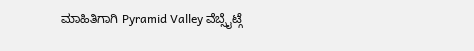ಮಾಹಿತಿಗಾಗಿ Pyramid Valley ವೆಬ್ಸೈಟ್ಗೆ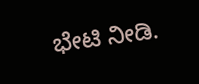ಭೇಟಿ ನೀಡಿ.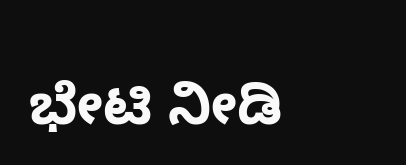ಭೇಟಿ ನೀಡಿ